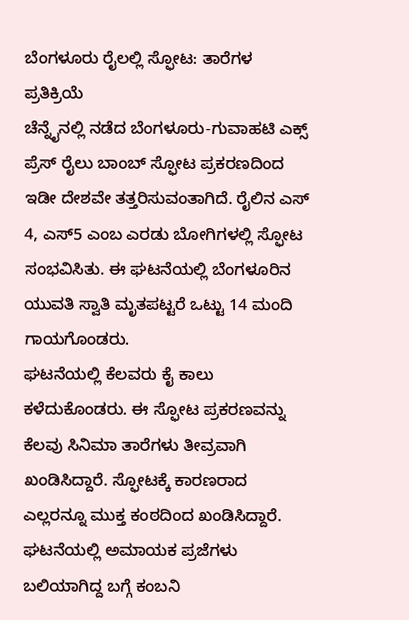ಬೆಂಗಳೂರು ರೈಲಲ್ಲಿ ಸ್ಫೋಟ: ತಾರೆಗಳ ಪ್ರತಿಕ್ರಿಯೆ
ಚೆನ್ನೈನಲ್ಲಿ ನಡೆದ ಬೆಂಗಳೂರು-ಗುವಾಹಟಿ ಎಕ್ಸ್ ಪ್ರೆಸ್ ರೈಲು ಬಾಂಬ್ ಸ್ಫೋಟ ಪ್ರಕರಣದಿಂದ ಇಡೀ ದೇಶವೇ ತತ್ತರಿಸುವಂತಾಗಿದೆ. ರೈಲಿನ ಎಸ್ 4, ಎಸ್5 ಎಂಬ ಎರಡು ಬೋಗಿಗಳಲ್ಲಿ ಸ್ಫೋಟ ಸಂಭವಿಸಿತು. ಈ ಘಟನೆಯಲ್ಲಿ ಬೆಂಗಳೂರಿನ ಯುವತಿ ಸ್ವಾತಿ ಮೃತಪಟ್ಟರೆ ಒಟ್ಟು 14 ಮಂದಿ ಗಾಯಗೊಂಡರು.
ಘಟನೆಯಲ್ಲಿ ಕೆಲವರು ಕೈ ಕಾಲು ಕಳೆದುಕೊಂಡರು. ಈ ಸ್ಫೋಟ ಪ್ರಕರಣವನ್ನು ಕೆಲವು ಸಿನಿಮಾ ತಾರೆಗಳು ತೀವ್ರವಾಗಿ ಖಂಡಿಸಿದ್ದಾರೆ. ಸ್ಫೋಟಕ್ಕೆ ಕಾರಣರಾದ ಎಲ್ಲರನ್ನೂ ಮುಕ್ತ ಕಂಠದಿಂದ ಖಂಡಿಸಿದ್ದಾರೆ. ಘಟನೆಯಲ್ಲಿ ಅಮಾಯಕ ಪ್ರಜೆಗಳು ಬಲಿಯಾಗಿದ್ದ ಬಗ್ಗೆ ಕಂಬನಿ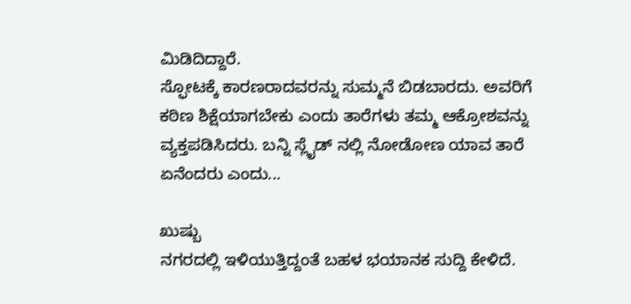ಮಿಡಿದಿದ್ದಾರೆ.
ಸ್ಫೋಟಕ್ಕೆ ಕಾರಣರಾದವರನ್ನು ಸುಮ್ಮನೆ ಬಿಡಬಾರದು. ಅವರಿಗೆ ಕಠಿಣ ಶಿಕ್ಷೆಯಾಗಬೇಕು ಎಂದು ತಾರೆಗಳು ತಮ್ಮ ಆಕ್ರೋಶವನ್ನು ವ್ಯಕ್ತಪಡಿಸಿದರು. ಬನ್ನಿ ಸ್ಲೈಡ್ ನಲ್ಲಿ ನೋಡೋಣ ಯಾವ ತಾರೆ ಏನೆಂದರು ಎಂದು...

ಖುಷ್ಬು
ನಗರದಲ್ಲಿ ಇಳಿಯುತ್ತಿದ್ದಂತೆ ಬಹಳ ಭಯಾನಕ ಸುದ್ದಿ ಕೇಳಿದೆ.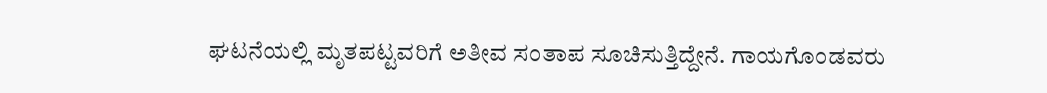ಘಟನೆಯಲ್ಲಿ ಮೃತಪಟ್ಟವರಿಗೆ ಅತೀವ ಸಂತಾಪ ಸೂಚಿಸುತ್ತಿದ್ದೇನೆ. ಗಾಯಗೊಂಡವರು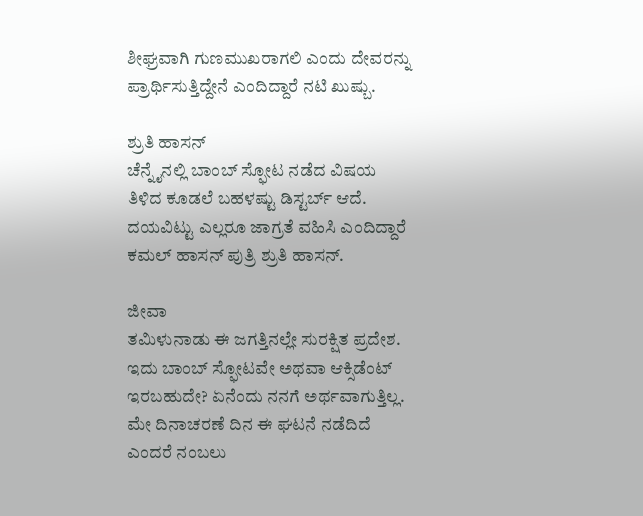ಶೀಘ್ರವಾಗಿ ಗುಣಮುಖರಾಗಲಿ ಎಂದು ದೇವರನ್ನು ಪ್ರಾರ್ಥಿಸುತ್ತಿದ್ದೇನೆ ಎಂದಿದ್ದಾರೆ ನಟಿ ಖುಷ್ಬು.

ಶ್ರುತಿ ಹಾಸನ್
ಚೆನ್ನೈನಲ್ಲಿ ಬಾಂಬ್ ಸ್ಫೋಟ ನಡೆದ ವಿಷಯ ತಿಳಿದ ಕೂಡಲೆ ಬಹಳಷ್ಟು ಡಿಸ್ಟರ್ಬ್ ಆದೆ. ದಯವಿಟ್ಟು ಎಲ್ಲರೂ ಜಾಗ್ರತೆ ವಹಿಸಿ ಎಂದಿದ್ದಾರೆ ಕಮಲ್ ಹಾಸನ್ ಪುತ್ರಿ ಶ್ರುತಿ ಹಾಸನ್.

ಜೀವಾ
ತಮಿಳುನಾಡು ಈ ಜಗತ್ತಿನಲ್ಲೇ ಸುರಕ್ಷಿತ ಪ್ರದೇಶ. ಇದು ಬಾಂಬ್ ಸ್ಫೋಟವೇ ಅಥವಾ ಆಕ್ಸಿಡೆಂಟ್ ಇರಬಹುದೇ? ಏನೆಂದು ನನಗೆ ಅರ್ಥವಾಗುತ್ತಿಲ್ಲ. ಮೇ ದಿನಾಚರಣೆ ದಿನ ಈ ಘಟನೆ ನಡೆದಿದೆ ಎಂದರೆ ನಂಬಲು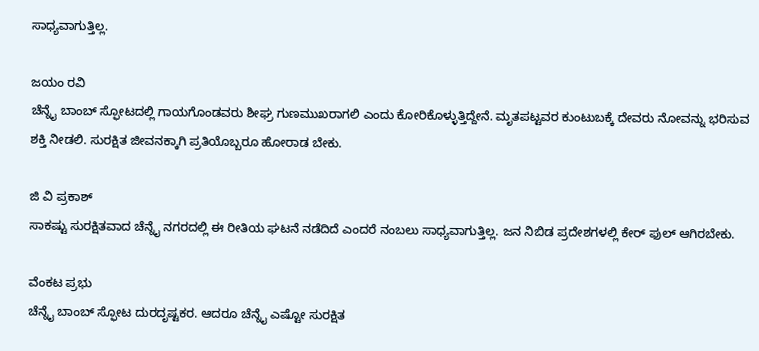ಸಾಧ್ಯವಾಗುತ್ತಿಲ್ಲ.

ಜಯಂ ರವಿ
ಚೆನ್ನೈ ಬಾಂಬ್ ಸ್ಫೋಟದಲ್ಲಿ ಗಾಯಗೊಂಡವರು ಶೀಘ್ರ ಗುಣಮುಖರಾಗಲಿ ಎಂದು ಕೋರಿಕೊಳ್ಳುತ್ತಿದ್ದೇನೆ. ಮೃತಪಟ್ಟವರ ಕುಂಟುಬಕ್ಕೆ ದೇವರು ನೋವನ್ನು ಭರಿಸುವ ಶಕ್ತಿ ನೀಡಲಿ. ಸುರಕ್ಷಿತ ಜೀವನಕ್ಕಾಗಿ ಪ್ರತಿಯೊಬ್ಬರೂ ಹೋರಾಡ ಬೇಕು.

ಜಿ ವಿ ಪ್ರಕಾಶ್
ಸಾಕಷ್ಟು ಸುರಕ್ಷಿತವಾದ ಚೆನ್ನೈ ನಗರದಲ್ಲಿ ಈ ರೀತಿಯ ಘಟನೆ ನಡೆದಿದೆ ಎಂದರೆ ನಂಬಲು ಸಾಧ್ಯವಾಗುತ್ತಿಲ್ಲ. ಜನ ನಿಬಿಡ ಪ್ರದೇಶಗಳಲ್ಲಿ ಕೇರ್ ಫುಲ್ ಆಗಿರಬೇಕು.

ವೆಂಕಟ ಪ್ರಭು
ಚೆನ್ನೈ ಬಾಂಬ್ ಸ್ಫೋಟ ದುರದೃಷ್ಟಕರ. ಆದರೂ ಚೆನ್ನೈ ಎಷ್ಟೋ ಸುರಕ್ಷಿತ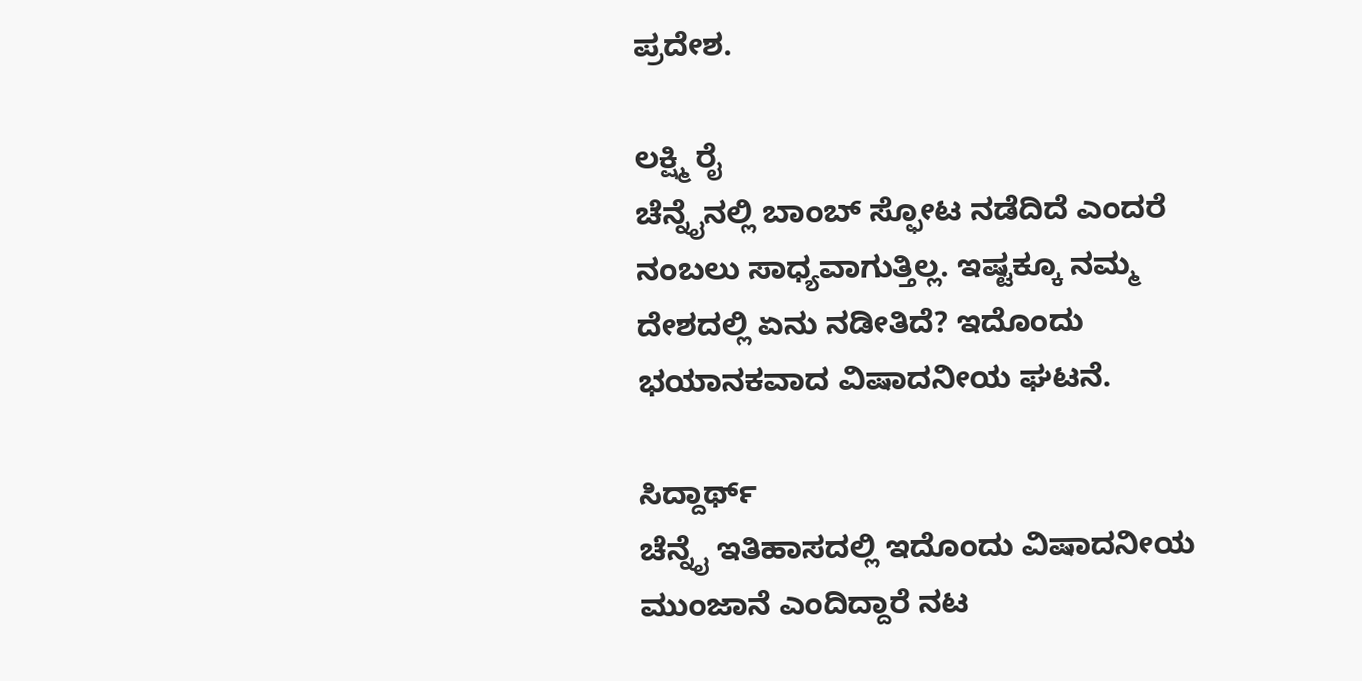ಪ್ರದೇಶ.

ಲಕ್ಷ್ಮಿ ರೈ
ಚೆನ್ನೈನಲ್ಲಿ ಬಾಂಬ್ ಸ್ಫೋಟ ನಡೆದಿದೆ ಎಂದರೆ ನಂಬಲು ಸಾಧ್ಯವಾಗುತ್ತಿಲ್ಲ. ಇಷ್ಟಕ್ಕೂ ನಮ್ಮ ದೇಶದಲ್ಲಿ ಏನು ನಡೀತಿದೆ? ಇದೊಂದು ಭಯಾನಕವಾದ ವಿಷಾದನೀಯ ಘಟನೆ.

ಸಿದ್ದಾರ್ಥ್
ಚೆನ್ನೈ ಇತಿಹಾಸದಲ್ಲಿ ಇದೊಂದು ವಿಷಾದನೀಯ ಮುಂಜಾನೆ ಎಂದಿದ್ದಾರೆ ನಟ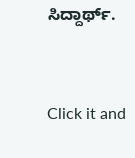ಸಿದ್ದಾರ್ಥ್.


Click it and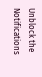Unblock the Notifications